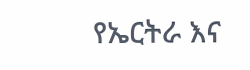የኤርትራ እና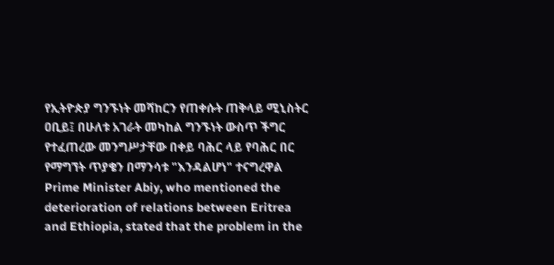የኢትዮጵያ ግንኙነት መሻከርን የጠቀሱት ጠቅላይ ሚኒስትር ዐቢይ፤ በሁለቱ አገራት መካከል ግንኙነት ውስጥ ችግር የተፈጠረው መንግሥታቸው በቀይ ባሕር ላይ የባሕር በር የማግኘት ጥያቄን በማንሳቱ "እንዳልሆነ" ተናግረዋል
Prime Minister Abiy, who mentioned the deterioration of relations between Eritrea and Ethiopia, stated that the problem in the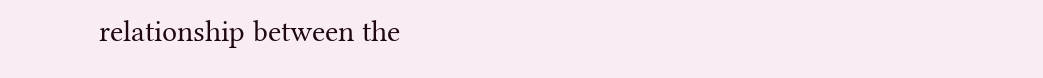relationship between the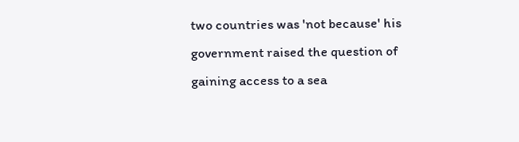two countries was 'not because' his government raised the question of gaining access to a sea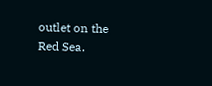outlet on the Red Sea.